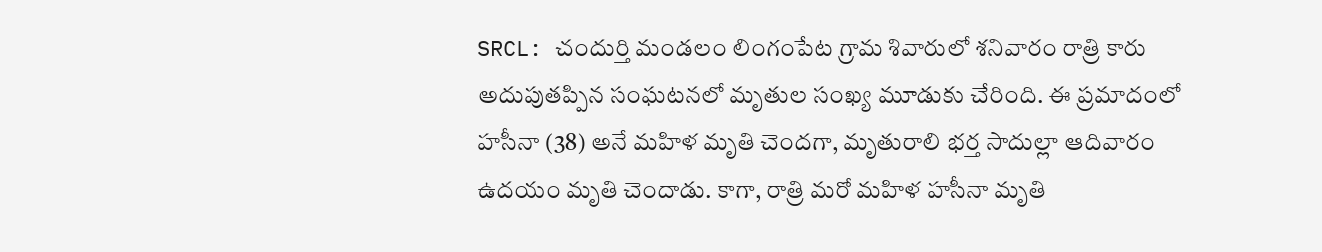SRCL: చందుర్తి మండలం లింగంపేట గ్రామ శివారులో శనివారం రాత్రి కారు అదుపుతప్పిన సంఘటనలో మృతుల సంఖ్య మూడుకు చేరింది. ఈ ప్రమాదంలో హసీనా (38) అనే మహిళ మృతి చెందగా, మృతురాలి భర్త సాదుల్లా ఆదివారం ఉదయం మృతి చెందాడు. కాగా, రాత్రి మరో మహిళ హసీనా మృతి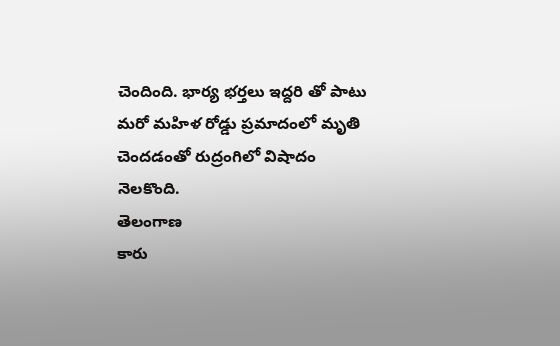చెందింది. భార్య భర్తలు ఇద్దరి తో పాటు మరో మహిళ రోడ్డు ప్రమాదంలో మృతి చెందడంతో రుద్రంగిలో విషాదం నెలకొంది.
తెలంగాణ
కారు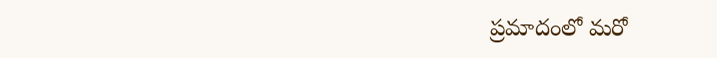ప్రమాదంలో మరో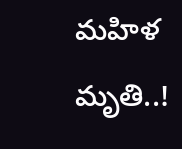మహిళ మృతి..!